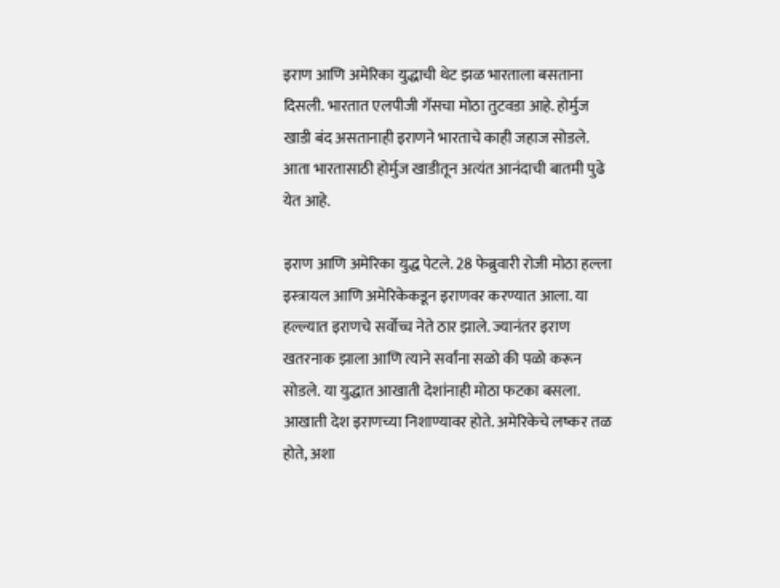इराण आणि अमेरिका युद्धाची थेट झळ भारताला बसताना दिसली. भारतात एलपीजी गॅसचा मोठा तुटवडा आहे. होर्मुज खाडी बंद असतानाही इराणने भारताचे काही जहाज सोडले. आता भारतासाठी होर्मुज खाडीतून अत्यंत आनंदाची बातमी पुढे येत आहे.

इराण आणि अमेरिका युद्ध पेटले. 28 फेब्रुवारी रोजी मोठा हल्ला इस्त्रायल आणि अमेरिकेकडून इराणवर करण्यात आला. या हल्ल्यात इराणचे सर्वोच्च नेते ठार झाले. ज्यानंतर इराण खतरनाक झाला आणि त्याने सर्वांना सळो की पळो करून सोडले. या युद्धात आखाती देशांनाही मोठा फटका बसला. आखाती देश इराणच्या निशाण्यावर होते. अमेरिकेचे लष्कर तळ होते, अशा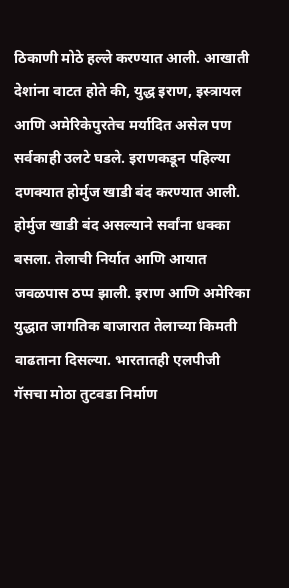ठिकाणी मोठे हल्ले करण्यात आली. आखाती देशांना वाटत होते की, युद्ध इराण, इस्त्रायल आणि अमेरिकेपुरतेच मर्यादित असेल पण सर्वकाही उलटे घडले. इराणकडून पहिल्या दणक्यात होर्मुज खाडी बंद करण्यात आली. होर्मुज खाडी बंद असल्याने सर्वांना धक्का बसला. तेलाची निर्यात आणि आयात जवळपास ठप्प झाली. इराण आणि अमेरिका युद्धात जागतिक बाजारात तेलाच्या किमती वाढताना दिसल्या. भारतातही एलपीजी गॅसचा मोठा तुटवडा निर्माण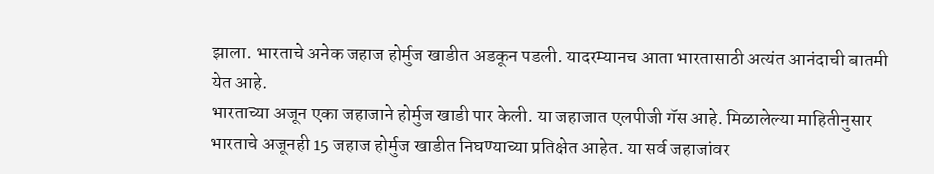झाला. भारताचे अनेक जहाज होर्मुज खाडीत अडकून पडली. यादरम्यानच आता भारतासाठी अत्यंत आनंदाची बातमी येत आहे.
भारताच्या अजून एका जहाजाने होर्मुज खाडी पार केली. या जहाजात एलपीजी गॅस आहे. मिळालेल्या माहितीनुसार भारताचे अजूनही 15 जहाज होर्मुज खाडीत निघण्याच्या प्रतिक्षेत आहेत. या सर्व जहाजांवर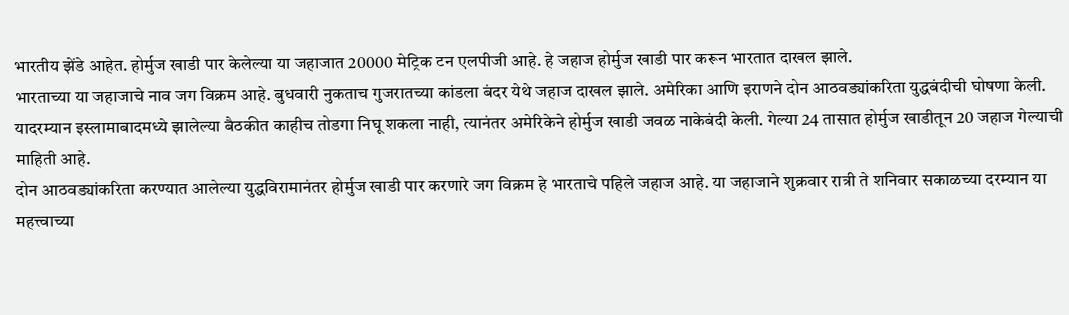भारतीय झेंडे आहेत. होर्मुज खाडी पार केलेल्या या जहाजात 20000 मेट्रिक टन एलपीजी आहे. हे जहाज होर्मुज खाडी पार करून भारतात दाखल झाले.
भारताच्या या जहाजाचे नाव जग विक्रम आहे. बुधवारी नुकताच गुजरातच्या कांडला बंदर येथे जहाज दाखल झाले. अमेरिका आणि इराणने दोन आठवड्यांकरिता युद्धबंदीची घोषणा केली. यादरम्यान इस्लामाबादमध्ये झालेल्या बैठकीत काहीच तोडगा निघू शकला नाही, त्यानंतर अमेरिकेने होर्मुज खाडी जवळ नाकेबंदी केली. गेल्या 24 तासात होर्मुज खाडीतून 20 जहाज गेल्याची माहिती आहे.
दोन आठवड्यांकरिता करण्यात आलेल्या युद्धविरामानंतर होर्मुज खाडी पार करणारे जग विक्रम हे भारताचे पहिले जहाज आहे. या जहाजाने शुक्रवार रात्री ते शनिवार सकाळच्या दरम्यान या महत्त्वाच्या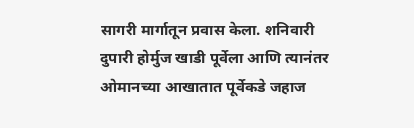सागरी मार्गातून प्रवास केला. शनिवारी दुपारी होर्मुज खाडी पूर्वेला आणि त्यानंतर ओमानच्या आखातात पूर्वेकडे जहाज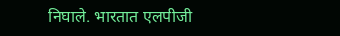निघाले. भारतात एलपीजी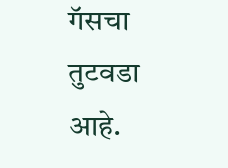गॅसचा तुटवडा आहे.